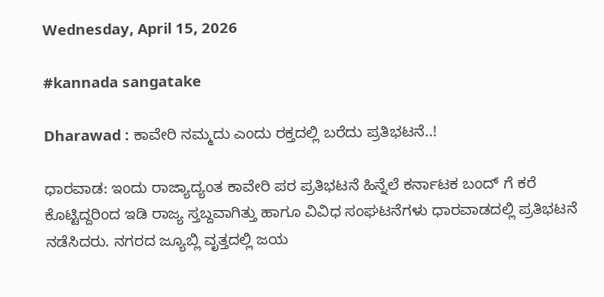Wednesday, April 15, 2026

#kannada sangatake

Dharawad : ಕಾವೇರಿ ನಮ್ಮದು ಎಂದು ರಕ್ತದಲ್ಲಿ ಬರೆದು ಪ್ರತಿಭಟನೆ..!

ಧಾರವಾಡ: ಇಂದು ರಾಜ್ಯಾದ್ಯಂತ ಕಾವೇರಿ ಪರ ಪ್ರತಿಭಟನೆ ಹಿನ್ನೆಲೆ ಕರ್ನಾಟಕ ಬಂದ್ ಗೆ ಕರೆ ಕೊಟ್ಟಿದ್ದರಿಂದ ಇಡಿ ರಾಜ್ಯ ಸ್ತಬ್ದವಾಗಿತ್ತು ಹಾಗೂ ವಿವಿಧ ಸಂಘಟನೆಗಳು ಧಾರವಾಡದಲ್ಲಿ ಪ್ರತಿಭಟನೆ ನಡೆಸಿದರು. ನಗರದ ಜ್ಯೂಬ್ಲಿ ವೃತ್ತದಲ್ಲಿ ಜಯ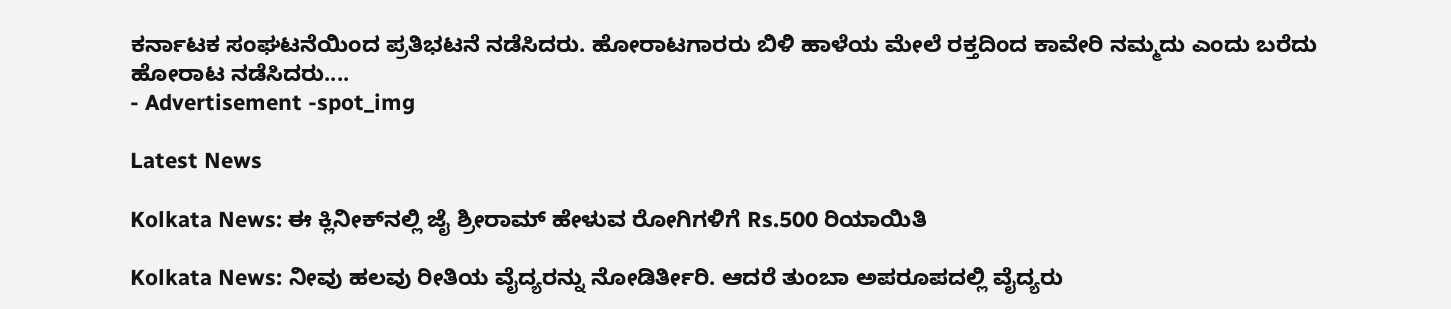ಕರ್ನಾಟಕ ಸಂಘಟನೆಯಿಂದ ಪ್ರತಿಭಟನೆ ನಡೆಸಿದರು. ಹೋರಾಟಗಾರರು ಬಿಳಿ ಹಾಳೆಯ ಮೇಲೆ ರಕ್ತದಿಂದ ಕಾವೇರಿ ನಮ್ಮದು ಎಂದು ಬರೆದು ಹೋರಾಟ ನಡೆಸಿದರು....
- Advertisement -spot_img

Latest News

Kolkata News: ಈ ಕ್ಲಿನೀಕ್‌ನಲ್ಲಿ ಜೈ ಶ್ರೀರಾಮ್ ಹೇಳುವ ರೋಗಿಗಳಿಗೆ Rs.500 ರಿಯಾಯಿತಿ

Kolkata News: ನೀವು ಹಲವು ರೀತಿಯ ವೈದ್ಯರನ್ನು ನೋಡಿರ್ತೀರಿ. ಆದರೆ ತುಂಬಾ ಅಪರೂಪದಲ್ಲಿ ವೈದ್ಯರು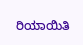ರಿಯಾಯಿತಿ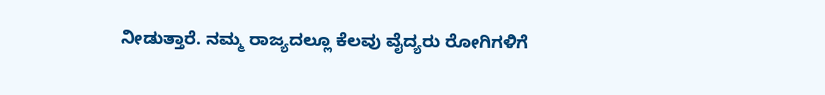ನೀಡುತ್ತಾರೆ. ನಮ್ಮ ರಾಜ್ಯದಲ್ಲೂ ಕೆಲವು ವೈದ್ಯರು ರೋಗಿಗಳಿಗೆ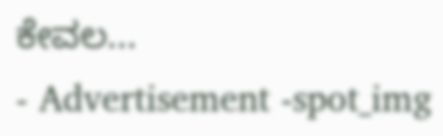ಕೇವಲ...
- Advertisement -spot_img